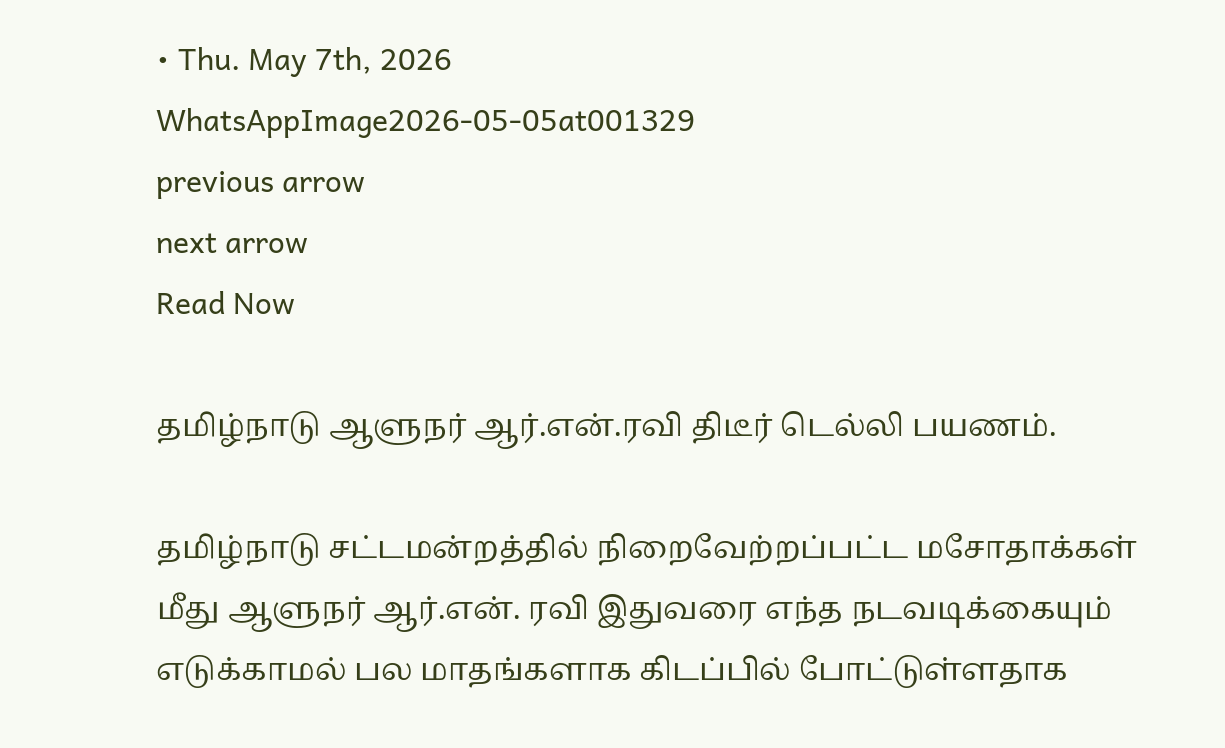• Thu. May 7th, 2026
WhatsAppImage2026-05-05at001329
previous arrow
next arrow
Read Now

தமிழ்நாடு ஆளுநர் ஆர்.என்.ரவி திடீர் டெல்லி பயணம்.

தமிழ்நாடு சட்டமன்றத்தில் நிறைவேற்றப்பட்ட மசோதாக்கள் மீது ஆளுநர் ஆர்.என். ரவி இதுவரை எந்த நடவடிக்கையும் எடுக்காமல் பல மாதங்களாக கிடப்பில் போட்டுள்ளதாக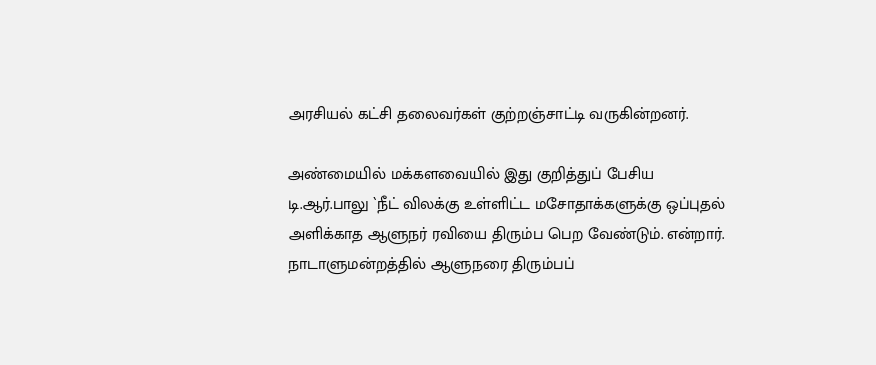அரசியல் கட்சி தலைவர்கள் குற்றஞ்சாட்டி வருகின்றனர்.

அண்மையில் மக்களவையில் இது குறித்துப் பேசிய டி.ஆர்.பாலு `நீட் விலக்கு உள்ளிட்ட மசோதாக்களுக்கு ஒப்புதல் அளிக்காத ஆளுநர் ரவியை திரும்ப பெற வேண்டும். என்றார். நாடாளுமன்றத்தில் ஆளுநரை திரும்பப்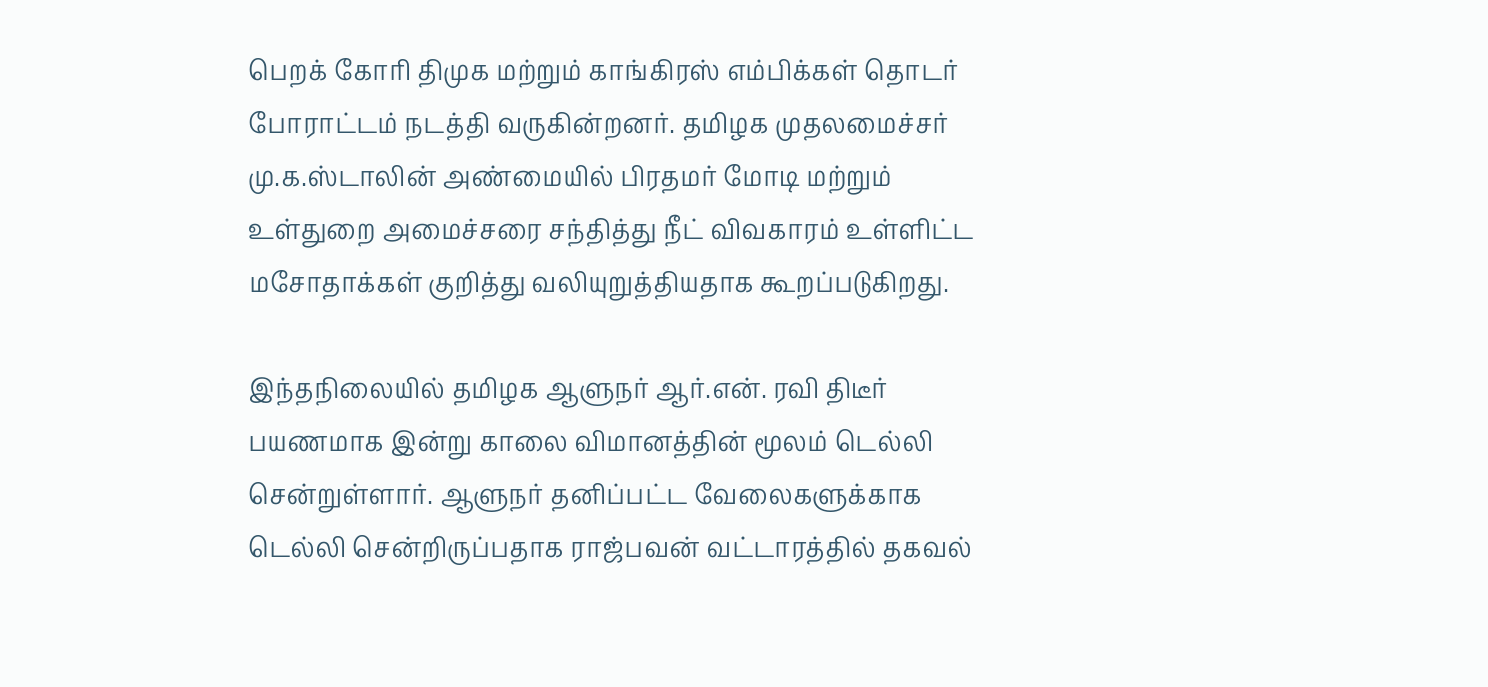பெறக் கோரி திமுக மற்றும் காங்கிரஸ் எம்பிக்கள் தொடர் போராட்டம் நடத்தி வருகின்றனர். தமிழக முதலமைச்சர் மு.க.ஸ்டாலின் அண்மையில் பிரதமர் மோடி மற்றும் உள்துறை அமைச்சரை சந்தித்து நீட் விவகாரம் உள்ளிட்ட மசோதாக்கள் குறித்து வலியுறுத்தியதாக கூறப்படுகிறது.

இந்தநிலையில் தமிழக ஆளுநர் ஆர்.என். ரவி திடீர் பயணமாக இன்று காலை விமானத்தின் மூலம் டெல்லி சென்றுள்ளார். ஆளுநர் தனிப்பட்ட வேலைகளுக்காக டெல்லி சென்றிருப்பதாக ராஜ்பவன் வட்டாரத்தில் தகவல்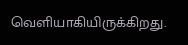வெளியாகியிருக்கிறது.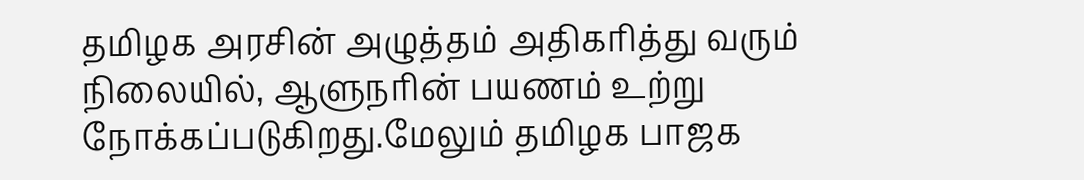தமிழக அரசின் அழுத்தம் அதிகரித்து வரும் நிலையில், ஆளுநரின் பயணம் உற்று நோக்கப்படுகிறது.மேலும் தமிழக பாஜக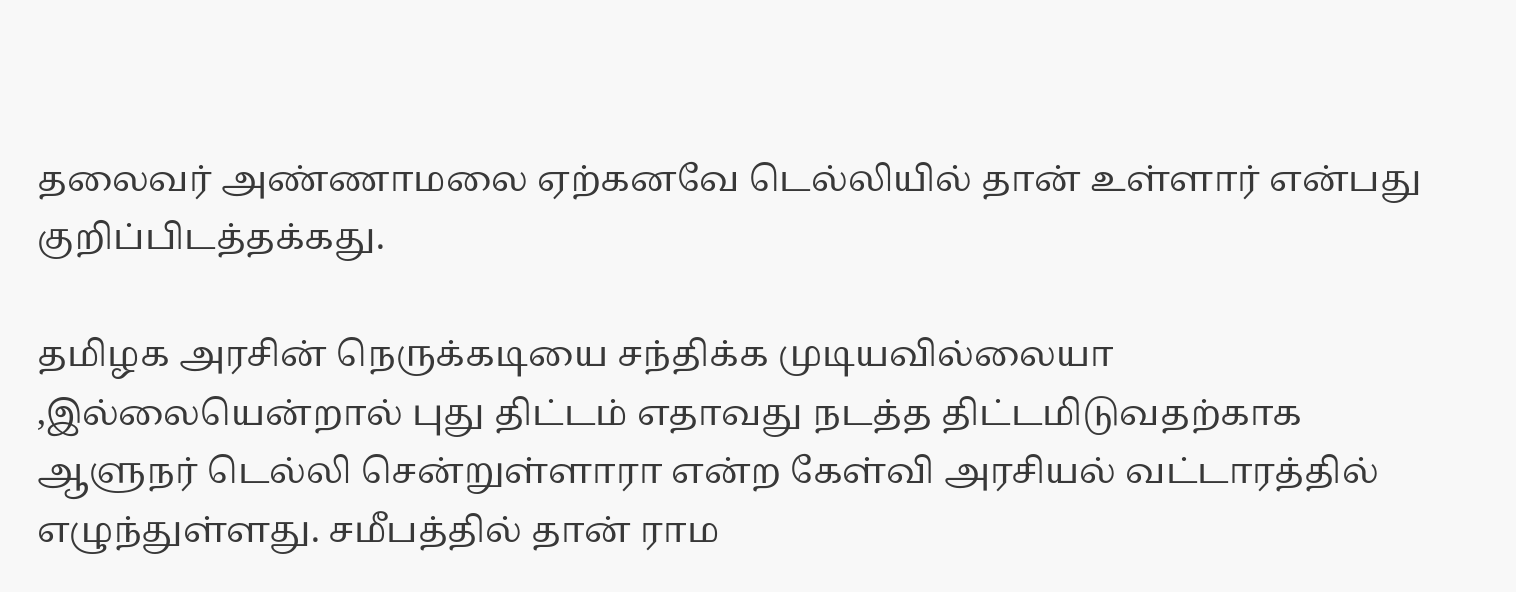தலைவர் அண்ணாமலை ஏற்கனவே டெல்லியில் தான் உள்ளார் என்பது குறிப்பிடத்தக்கது.

தமிழக அரசின் நெருக்கடியை சந்திக்க முடியவில்லையா ,இல்லையென்றால் புது திட்டம் எதாவது நடத்த திட்டமிடுவதற்காக ஆளுநர் டெல்லி சென்றுள்ளாரா என்ற கேள்வி அரசியல் வட்டாரத்தில் எழுந்துள்ளது. சமீபத்தில் தான் ராம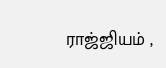ராஜ்ஜியம் ,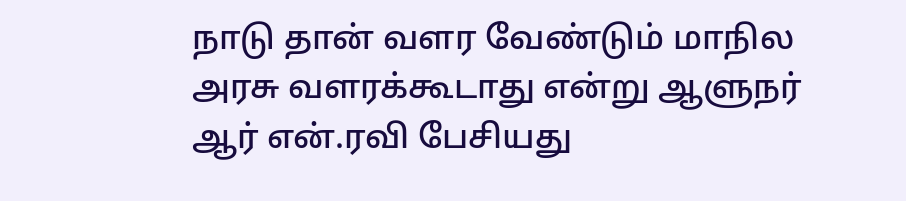நாடு தான் வளர வேண்டும் மாநில அரசு வளரக்கூடாது என்று ஆளுநர் ஆர் என்.ரவி பேசியது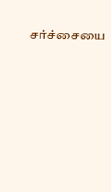சர்ச்சையை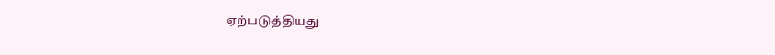ஏற்படுத்தியது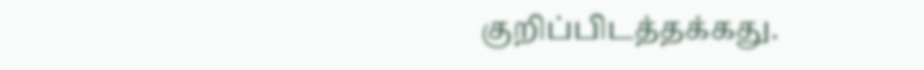குறிப்பிடத்தக்கது.